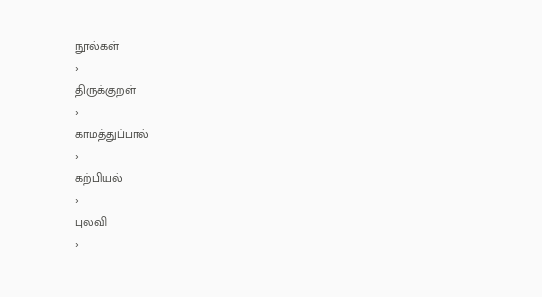நூல்கள்
›
திருக்குறள்
›
காமத்துப்பால்
›
கற்பியல்
›
புலவி
›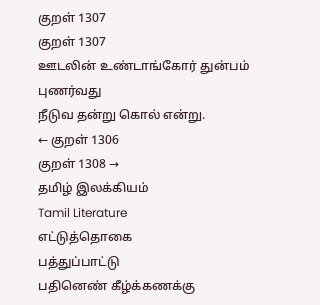குறள் 1307
குறள் 1307
ஊடலின் உண்டாங்கோர் துன்பம் புணர்வது
நீடுவ தன்று கொல் என்று.
← குறள் 1306
குறள் 1308 →
தமிழ் இலக்கியம்
Tamil Literature
எட்டுத்தொகை
பத்துப்பாட்டு
பதினெண் கீழ்க்கணக்கு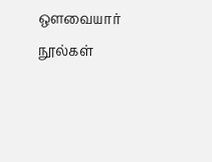ஔவையார் நூல்கள்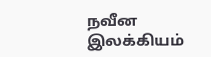நவீன இலக்கியம்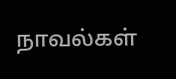நாவல்கள்